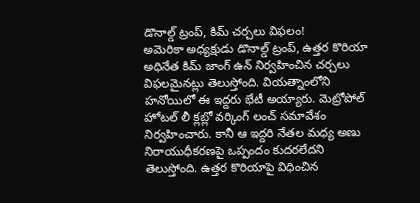డొనాల్డ్ ట్రంప్, కిమ్ చర్చలు విఫలం!
అమెరికా అధ్యక్షుడు డొనాల్డ్ ట్రంప్, ఉత్తర కొరియా అధినేత కిమ్ జాంగ్ ఉన్ నిర్వహించిన చర్చలు విఫలమైనట్లు తెలుస్తోంది. వియత్నాంలోని హనోయిలో ఈ ఇద్దరు భేటీ అయ్యారు. మెట్రోపోల్ హోటల్ లీ క్లబ్లో వర్కింగ్ లంచ్ సమావేశం నిర్వహించారు. కానీ ఆ ఇద్దరి నేతల మధ్య అణు నిరాయుధీకరణపై ఒప్పందం కుదరలేదని తెలుస్తోంది. ఉత్తర కొరియాపై విధించిన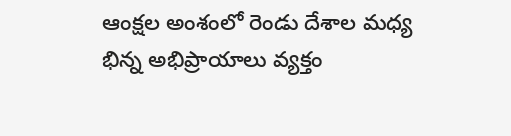ఆంక్షల అంశంలో రెండు దేశాల మధ్య భిన్న అభిప్రాయాలు వ్యక్తం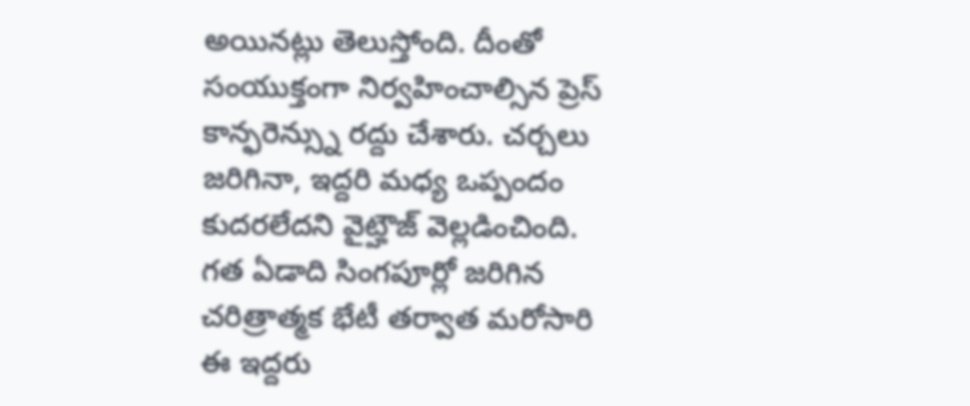అయినట్లు తెలుస్తోంది. దీంతో సంయుక్తంగా నిర్వహించాల్సిన ప్రెస్ కాన్ఫరెన్స్ను రద్దు చేశారు. చర్చలు జరిగినా, ఇద్దరి మధ్య ఒప్పందం కుదరలేదని వైట్హౌజ్ వెల్లడించింది. గత ఏడాది సింగపూర్లో జరిగిన చరిత్రాత్మక భేటీ తర్వాత మరోసారి ఈ ఇద్దరు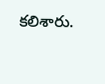కలిశారు.